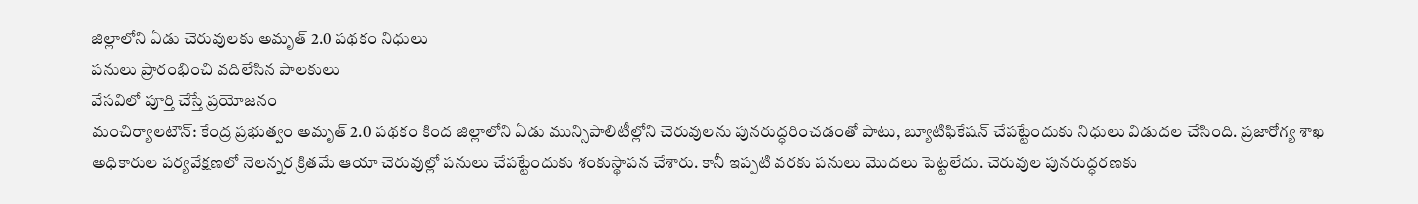జిల్లాలోని ఏడు చెరువులకు అమృత్ 2.0 పథకం నిధులు
పనులు ప్రారంభించి వదిలేసిన పాలకులు
వేసవిలో పూర్తి చేస్తే ప్రయోజనం
మంచిర్యాలటౌన్: కేంద్ర ప్రభుత్వం అమృత్ 2.0 పథకం కింద జిల్లాలోని ఏడు మున్సిపాలిటీల్లోని చెరువులను పునరుద్ధరించడంతో పాటు, బ్యూటిఫికేషన్ చేపట్టేందుకు నిధులు విడుదల చేసింది. ప్రజారోగ్య శాఖ అధికారుల పర్యవేక్షణలో నెలన్నర క్రితమే ఆయా చెరువుల్లో పనులు చేపట్టేందుకు శంకుస్థాపన చేశారు. కానీ ఇప్పటి వరకు పనులు మొదలు పెట్టలేదు. చెరువుల పునరుద్ధరణకు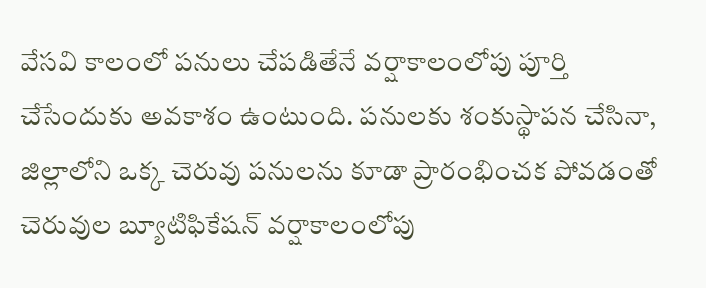వేసవి కాలంలో పనులు చేపడితేనే వర్షాకాలంలోపు పూర్తి చేసేందుకు అవకాశం ఉంటుంది. పనులకు శంకుస్థాపన చేసినా, జిల్లాలోని ఒక్క చెరువు పనులను కూడా ప్రారంభించక పోవడంతో చెరువుల బ్యూటిఫికేషన్ వర్షాకాలంలోపు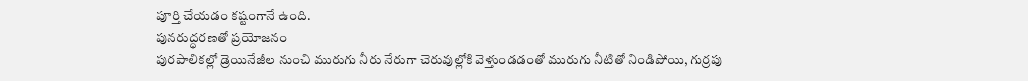పూర్తి చేయడం కష్టంగానే ఉంది.
పునరుద్ధరణతో ప్రయోజనం
పురపాలికల్లో డ్రెయినేజీల నుంచి మురుగు నీరు నేరుగా చెరువుల్లోకి వెళ్తుండడంతో మురుగు నీటితో నిండిపోయి, గుర్రపు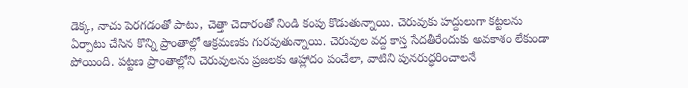డెక్క, నాచు పెరగడంతో పాటు, చెత్తా చెదారంతో నిండి కంపు కొడుతున్నాయి. చెరువుకు హద్దులుగా కట్టలను ఏర్పాటు చేసిన కొన్ని ప్రాంతాల్లో ఆక్రమణకు గురవుతున్నాయి. చెరువుల వద్ద కాస్త సేదతీరేందుకు అవకాశం లేకుండా పోయింది. పట్టణ ప్రాంతాల్లోని చెరువులను ప్రజలకు ఆహ్లాదం పంచేలా, వాటిని పునరుద్ధరించాలనే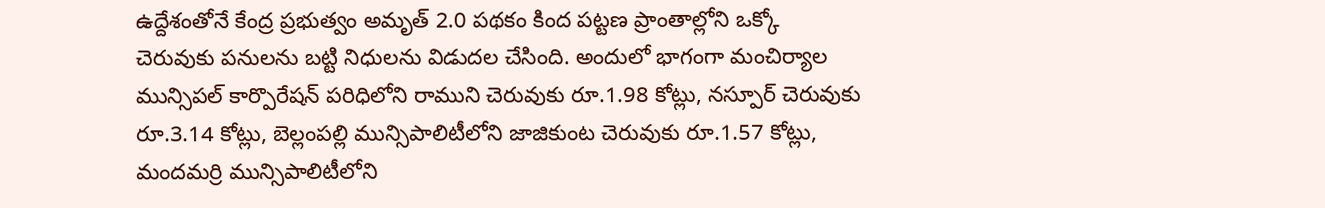ఉద్దేశంతోనే కేంద్ర ప్రభుత్వం అమృత్ 2.0 పథకం కింద పట్టణ ప్రాంతాల్లోని ఒక్కో చెరువుకు పనులను బట్టి నిధులను విడుదల చేసింది. అందులో భాగంగా మంచిర్యాల మున్సిపల్ కార్పొరేషన్ పరిధిలోని రాముని చెరువుకు రూ.1.98 కోట్లు, నస్పూర్ చెరువుకు రూ.3.14 కోట్లు, బెల్లంపల్లి మున్సిపాలిటీలోని జాజికుంట చెరువుకు రూ.1.57 కోట్లు, మందమర్రి మున్సిపాలిటీలోని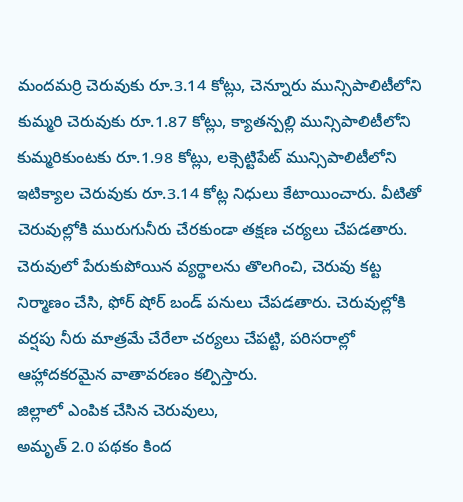మందమర్రి చెరువుకు రూ.3.14 కోట్లు, చెన్నూరు మున్సిపాలిటీలోని కుమ్మరి చెరువుకు రూ.1.87 కోట్లు, క్యాతన్పల్లి మున్సిపాలిటీలోని కుమ్మరికుంటకు రూ.1.98 కోట్లు, లక్సెట్టిపేట్ మున్సిపాలిటీలోని ఇటిక్యాల చెరువుకు రూ.3.14 కోట్ల నిధులు కేటాయించారు. వీటితో చెరువుల్లోకి మురుగునీరు చేరకుండా తక్షణ చర్యలు చేపడతారు. చెరువులో పేరుకుపోయిన వ్యర్థాలను తొలగించి, చెరువు కట్ట నిర్మాణం చేసి, ఫోర్ షోర్ బండ్ పనులు చేపడతారు. చెరువుల్లోకి వర్షపు నీరు మాత్రమే చేరేలా చర్యలు చేపట్టి, పరిసరాల్లో ఆహ్లాదకరమైన వాతావరణం కల్పిస్తారు.
జిల్లాలో ఎంపిక చేసిన చెరువులు,
అమృత్ 2.0 పథకం కింద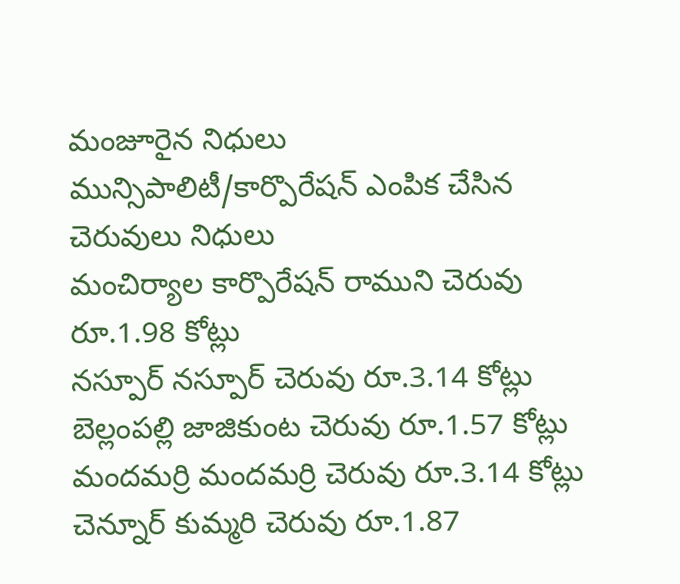మంజూరైన నిధులు
మున్సిపాలిటీ/కార్పొరేషన్ ఎంపిక చేసిన చెరువులు నిధులు
మంచిర్యాల కార్పొరేషన్ రాముని చెరువు రూ.1.98 కోట్లు
నస్పూర్ నస్పూర్ చెరువు రూ.3.14 కోట్లు
బెల్లంపల్లి జాజికుంట చెరువు రూ.1.57 కోట్లు
మందమర్రి మందమర్రి చెరువు రూ.3.14 కోట్లు
చెన్నూర్ కుమ్మరి చెరువు రూ.1.87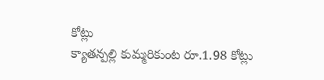కోట్లు
క్యాతన్పల్లి కుమ్మరికుంట రూ.1.98 కోట్లు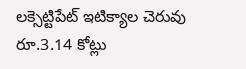లక్సెట్టిపేట్ ఇటిక్యాల చెరువు రూ.3.14 కోట్లు